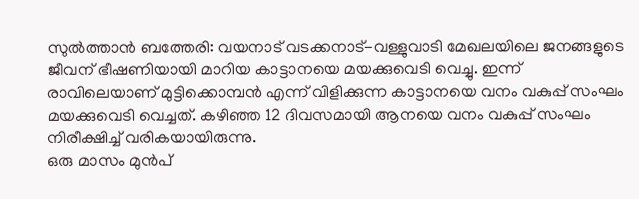സുൽത്താൻ ബത്തേരി: വയനാട് വടക്കനാട്-വള്ളുവാടി മേഖലയിലെ ജനങ്ങളുടെ ജീവന് ഭീഷണിയായി മാറിയ കാട്ടാനയെ മയക്കുവെടി വെച്ചു. ഇന്ന് രാവിലെയാണ് മുട്ടിക്കൊമ്പൻ എന്ന് വിളിക്കുന്ന കാട്ടാനയെ വനം വകുപ്പ് സംഘം മയക്കുവെടി വെച്ചത്. കഴിഞ്ഞ 12 ദിവസമായി ആനയെ വനം വകുപ്പ് സംഘം നിരീക്ഷിച്ച് വരികയായിരുന്നു.
ഒരു മാസം മുൻപ്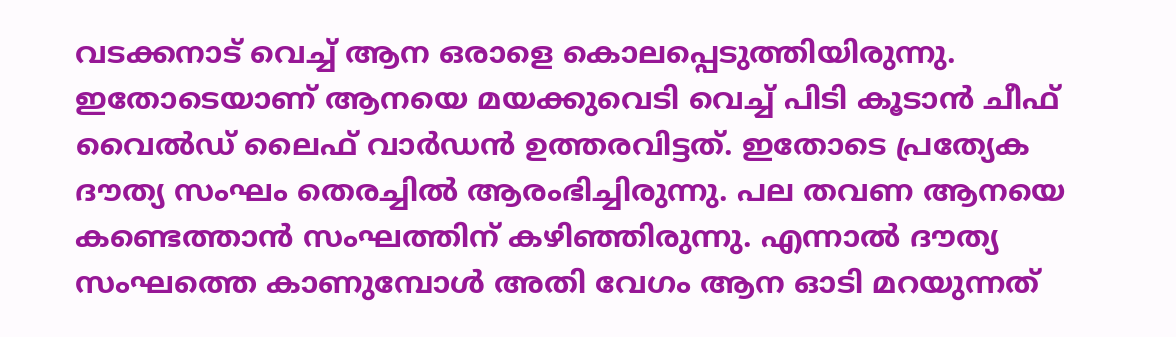വടക്കനാട് വെച്ച് ആന ഒരാളെ കൊലപ്പെടുത്തിയിരുന്നു. ഇതോടെയാണ് ആനയെ മയക്കുവെടി വെച്ച് പിടി കൂടാൻ ചീഫ് വൈൽഡ് ലൈഫ് വാർഡൻ ഉത്തരവിട്ടത്. ഇതോടെ പ്രത്യേക ദൗത്യ സംഘം തെരച്ചിൽ ആരംഭിച്ചിരുന്നു. പല തവണ ആനയെ കണ്ടെത്താൻ സംഘത്തിന് കഴിഞ്ഞിരുന്നു. എന്നാൽ ദൗത്യ സംഘത്തെ കാണുമ്പോൾ അതി വേഗം ആന ഓടി മറയുന്നത്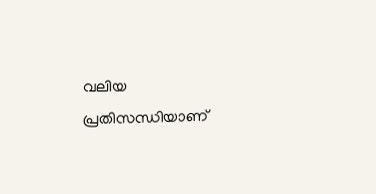വലിയ പ്രതിസന്ധിയാണ്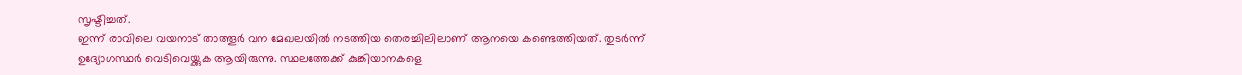സൃഷ്ടിച്ചത്.
ഇന്ന് രാവിലെ വയനാട് താത്തൂർ വന മേഖലയിൽ നടത്തിയ തെരച്ചിലിലാണ് ആനയെ കണ്ടെത്തിയത്. തുടർന്ന് ഉദ്യോഗസ്ഥർ വെടിവെയ്ക്കുക ആയിരുന്നു. സ്ഥലത്തേക്ക് കുങ്കിയാനകളെ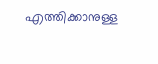എത്തിക്കാനുള്ള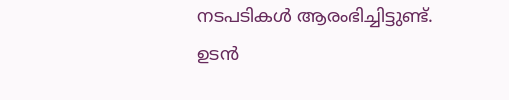നടപടികൾ ആരംഭിച്ചിട്ടുണ്ട്. ഉടൻ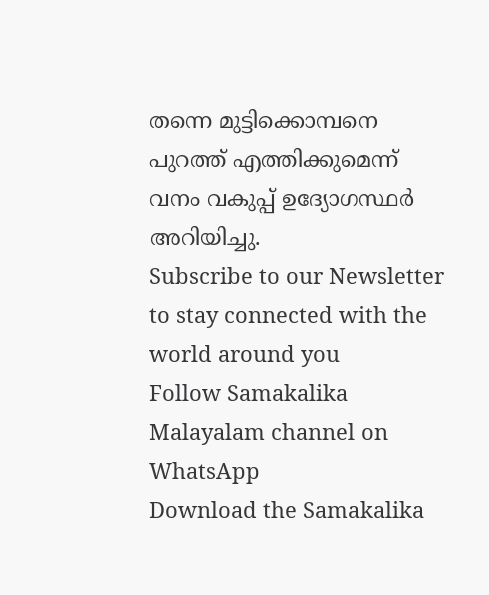തന്നെ മുട്ടിക്കൊമ്പനെ പുറത്ത് എത്തിക്കുമെന്ന് വനം വകുപ്പ് ഉദ്യോഗസ്ഥർ അറിയിച്ചു.
Subscribe to our Newsletter to stay connected with the world around you
Follow Samakalika Malayalam channel on WhatsApp
Download the Samakalika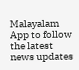Malayalam App to follow the latest news updates